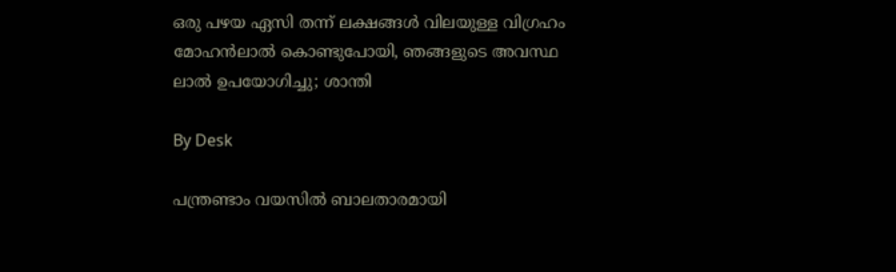ഒരു പഴയ ഏസി തന്ന് ലക്ഷങ്ങൾ വിലയുള്ള വിഗ്രഹം മോഹൻലാൽ കൊണ്ടുപോയി, ഞങ്ങളുടെ അവസ്ഥ ലാൽ ഉപയോഗിച്ചു; ശാന്തി

By Desk

പന്ത്രണ്ടാം വയസിൽ ബാലതാരമായി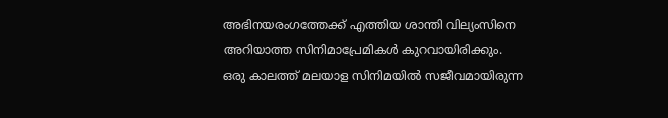അഭിനയരംഗത്തേക്ക് എത്തിയ ശാന്തി വില്യംസിനെ അറിയാത്ത സിനിമാപ്രേമികൾ കുറവായിരിക്കും. ഒരു കാലത്ത് മലയാള സിനിമയിൽ സജീവമായിരുന്ന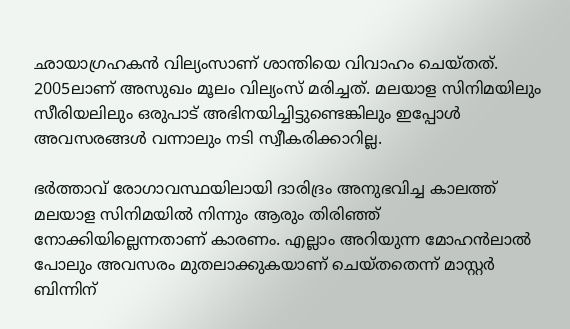ഛായാഗ്രഹകൻ വില്യംസാണ് ശാന്തിയെ വിവാഹം ചെയ്തത്. 2005ലാണ് അസുഖം മൂലം വില്യംസ് മരിച്ചത്. മലയാള സിനിമയിലും സീരിയലിലും ഒരുപാട് അഭിനയിച്ചിട്ടുണ്ടെങ്കിലും ഇപ്പോൾ അവസരങ്ങൾ വന്നാലും നടി സ്വീകരിക്കാറില്ല.

ഭർത്താവ് രോഗാവസ്ഥയിലായി ദാരിദ്രം അനുഭവിച്ച കാലത്ത് മലയാള സിനിമയിൽ നിന്നും ആരും തിരിഞ്ഞ് നോക്കിയില്ലെന്നതാണ് കാരണം. എല്ലാം അറിയുന്ന മോഹൻലാൽ പോലും അവസരം മുത‍ലാക്കുകയാണ് ചെയ്തതെന്ന് മാസ്റ്റർ ബിന്നിന്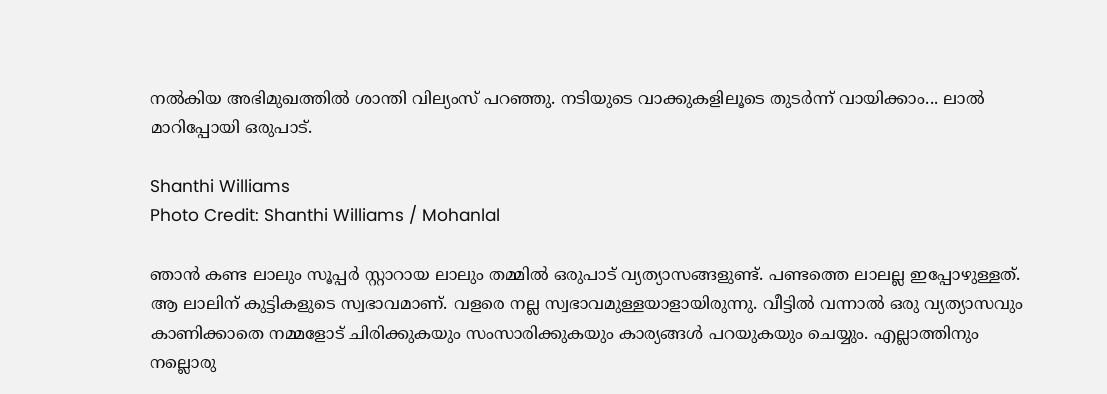നൽകിയ അഭിമുഖത്തിൽ ശാന്തി വില്യംസ് പറഞ്ഞു. നടിയുടെ വാക്കുകളിലൂടെ തുടർന്ന് വായിക്കാം... ലാൽ മാറിപ്പോയി ഒരുപാട്.

Shanthi Williams
Photo Credit: Shanthi Williams / Mohanlal

ഞാൻ കണ്ട ലാലും സൂപ്പർ സ്റ്റാറായ ലാലും തമ്മിൽ ഒരുപാട് വ്യത്യാസങ്ങളുണ്ട്. പണ്ടത്തെ ലാലല്ല ഇപ്പോഴുള്ളത്. ആ ലാലിന് കുട്ടികളുടെ സ്വഭാവമാണ്. വളരെ നല്ല സ്വഭാവമുള്ളയാളായിരുന്നു. വീട്ടിൽ വന്നാൽ ഒരു വ്യത്യാസവും കാണിക്കാതെ നമ്മളോട് ചിരിക്കുകയും സംസാരിക്കുകയും കാര്യങ്ങൾ പറയുകയും ചെയ്യും. എല്ലാത്തിനും നല്ലൊരു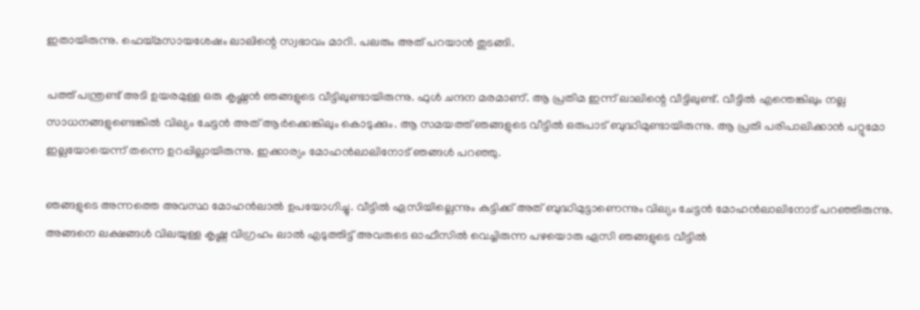ഇതായിരുന്നു. ഫെയ്മസായശേഷം ലാലിന്റെ സ്വഭാവം മാറി. പലരും അത് പറയാൻ തുടങ്ങി.

പത്ത് പന്ത്രണ്ട് അടി ഉയരമുള്ള ഒരു കൃഷ്ണൻ ഞങ്ങളുടെ വീട്ടിലുണ്ടായിരുന്നു. ഫുൾ ചന്ദന മരമാണ്. ആ പ്രതിമ ഇന്ന് ലാലിന്റെ വീട്ടിലുണ്ട്. വീട്ടിൽ എന്തെങ്കിലും നല്ല സാധനങ്ങളുണ്ടെങ്കിൽ വില്യം ചേട്ടൻ അത് ആർക്കെങ്കിലും കൊടുക്കും. ആ സമയത്ത് ഞങ്ങളുടെ വീട്ടിൽ ഒരുപാട് ബുദ്ധിമുണ്ടായിരുന്നു. ആ പ്രതി പരിപാലിക്കാൻ പറ്റുമോ ഇല്ലയോയെന്ന് തന്നെ ഉറപ്പില്ലായിരുന്നു. ഇക്കാര്യം മോഹൻലാലിനോട് ഞങ്ങൾ പറഞ്ഞു.

ഞങ്ങളുടെ അന്നത്തെ അവസ്ഥ മോഹൻലാൽ ഉപയോഗിച്ചു. വീട്ടിൽ ഏസിയില്ലെന്നും കുട്ടിക്ക് അത് ബുദ്ധിമുട്ടാണെന്നും വില്യം ചേട്ടൻ മോഹൻലാലിനോട് പറഞ്ഞിരുന്നു. അങ്ങനെ ലക്ഷങ്ങൾ വിലയുള്ള കൃഷ്ണ വിഗ്രഹം ലാൽ എടുത്തിട്ട് അവരുടെ ഓഫീസിൽ വെച്ചിരുന്ന പഴയൊരു ഏസി ഞങ്ങളുടെ വീട്ടിൽ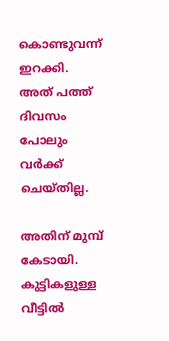കൊണ്ടുവന്ന് ഇറക്കി. അത് പത്ത് ദിവസം പോലും വർക്ക് ചെയ്തില്ല.

അതിന് മുമ്പ് കേടായി. കുട്ടികളുള്ള വീട്ടിൽ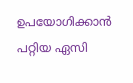ഉപയോഗിക്കാൻ പറ്റിയ ഏസി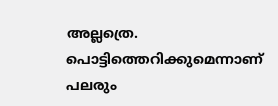അല്ലത്രെ. പൊട്ടിത്തെറിക്കുമെന്നാണ് പലരും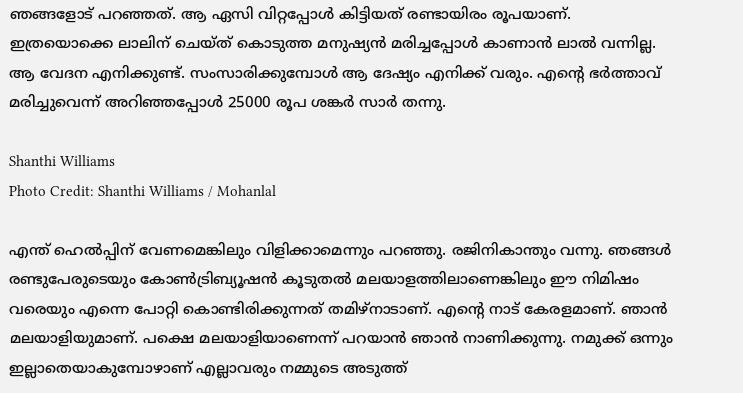ഞങ്ങളോട് പറഞ്ഞത്. ആ ഏസി വിറ്റപ്പോൾ കിട്ടിയത് രണ്ടായിരം രൂപയാണ്. ഇത്രയൊക്കെ ലാലിന് ചെയ്ത് കൊടുത്ത മനുഷ്യൻ മരിച്ചപ്പോൾ കാണാൻ ലാൽ വന്നില്ല. ആ വേദന എനിക്കുണ്ട്. സംസാരിക്കുമ്പോൾ ആ ദേഷ്യം എനിക്ക് വരും. എന്റെ ഭർത്താവ് മരിച്ചുവെന്ന് അറിഞ്ഞപ്പോൾ 25000 രൂപ ശങ്കർ സാർ തന്നു.

Shanthi Williams
Photo Credit: Shanthi Williams / Mohanlal

എന്ത് ഹെൽപ്പിന് വേണമെങ്കിലും വിളിക്കാമെന്നും പറഞ്ഞു. രജിനികാന്തും വന്നു. ഞങ്ങൾ രണ്ടുപേരുടെയും കോൺട്രിബ്യൂഷൻ കൂടുതൽ മലയാളത്തിലാണെങ്കിലും ഈ നിമിഷം വരെയും എന്നെ പോറ്റി കൊണ്ടിരിക്കുന്നത് തമിഴ്നാടാണ്. എന്റെ നാട് കേരളമാണ്. ഞാൻ മലയാളിയുമാണ്. പക്ഷെ മലയാളിയാണെന്ന് പറയാൻ ഞാൻ നാണിക്കുന്നു. നമുക്ക് ഒന്നും ഇല്ലാതെയാകുമ്പോഴാണ് എല്ലാവരും നമ്മുടെ അടുത്ത്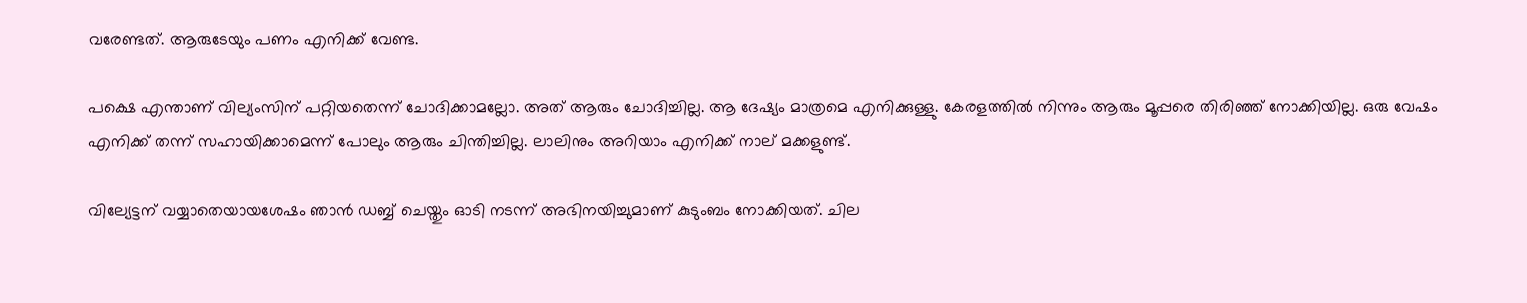വരേണ്ടത്. ആരുടേയും പണം എനിക്ക് വേണ്ട.

പക്ഷെ എന്താണ് വില്യംസിന് പറ്റിയതെന്ന് ചോദിക്കാമല്ലോ. അത് ആരും ചോദിച്ചില്ല. ആ ദേഷ്യം മാത്രമെ എനിക്കുള്ളു. കേരളത്തിൽ നിന്നും ആരും മൂപ്പരെ തിരിഞ്ഞ് നോക്കിയില്ല. ഒരു വേഷം എനിക്ക് തന്ന് സഹായിക്കാമെന്ന് പോലും ആരും ചിന്തിച്ചില്ല. ലാലിനും അറിയാം എനിക്ക് നാല് മക്കളുണ്ട്.

വില്യേട്ടന് വയ്യാതെയായശേഷം ഞാൻ ഡബ്ബ് ചെയ്തും ഓടി നടന്ന് അഭിനയിച്ചുമാണ് കുടുംബം നോക്കിയത്. ചില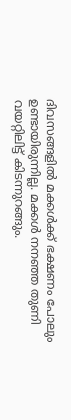ദിവസങ്ങളിൽ മക്കൾക്ക് ഭക്ഷണം പോലും ഉണ്ടായിരുന്നില്ല. മക്കൾ നനഞ്ഞ തുണി വയറ്റിലിട്ട് കിടന്നുറങ്ങും.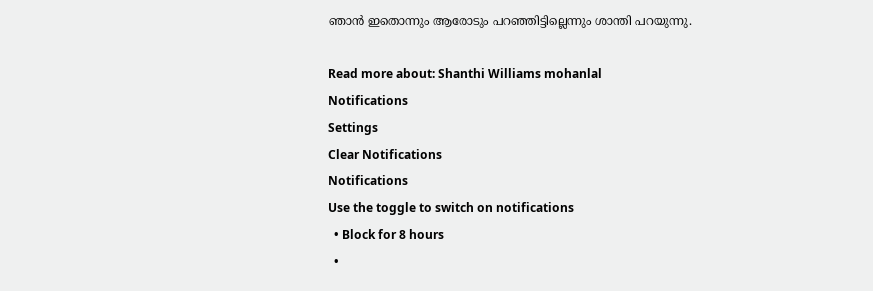ഞാൻ ഇതൊന്നും ആരോടും പറഞ്ഞിട്ടില്ലെന്നും ശാന്തി പറയുന്നു.

Read more about: Shanthi Williams mohanlal
Notifications
Settings
Clear Notifications
Notifications
Use the toggle to switch on notifications
  • Block for 8 hours
  •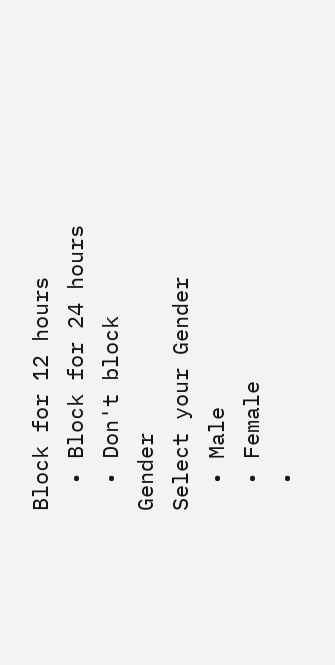Block for 12 hours
  • Block for 24 hours
  • Don't block
Gender
Select your Gender
  • Male
  • Female
  •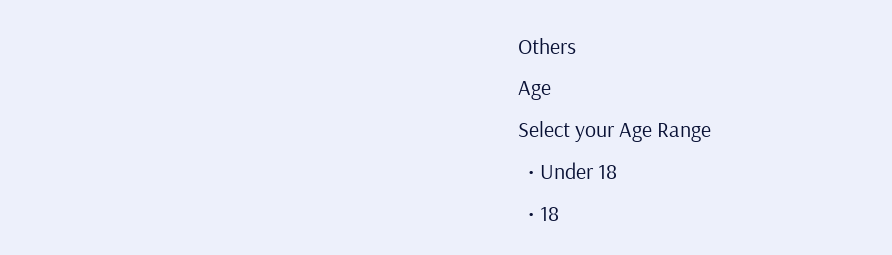Others
Age
Select your Age Range
  • Under 18
  • 18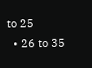to 25
  • 26 to 35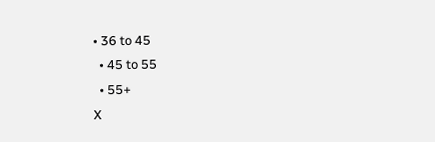• 36 to 45
  • 45 to 55
  • 55+
X